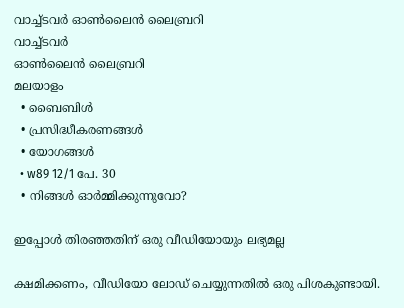വാച്ച്ടവര്‍ ഓണ്‍ലൈന്‍ ലൈബ്രറി
വാച്ച്ടവര്‍
ഓണ്‍ലൈന്‍ ലൈബ്രറി
മലയാളം
  • ബൈബിൾ
  • പ്രസിദ്ധീകരണങ്ങൾ
  • യോഗങ്ങൾ
  • w89 12/1 പേ. 30
  • നിങ്ങൾ ഓർമ്മിക്കുന്നുവോ?

ഇപ്പോൾ തിരഞ്ഞതിന് ഒരു വീഡിയോയും ലഭ്യമല്ല

ക്ഷമിക്കണം, വീഡിയോ ലോഡ് ചെയ്യുന്നതിൽ ഒരു പിശകുണ്ടായി.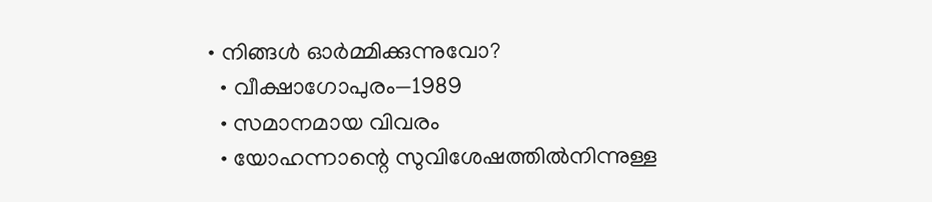• നിങ്ങൾ ഓർമ്മിക്കുന്നുവോ?
  • വീക്ഷാഗോപുരം—1989
  • സമാനമായ വിവരം
  • യോഹന്നാന്റെ സുവിശേഷത്തിൽനിന്നുള്ള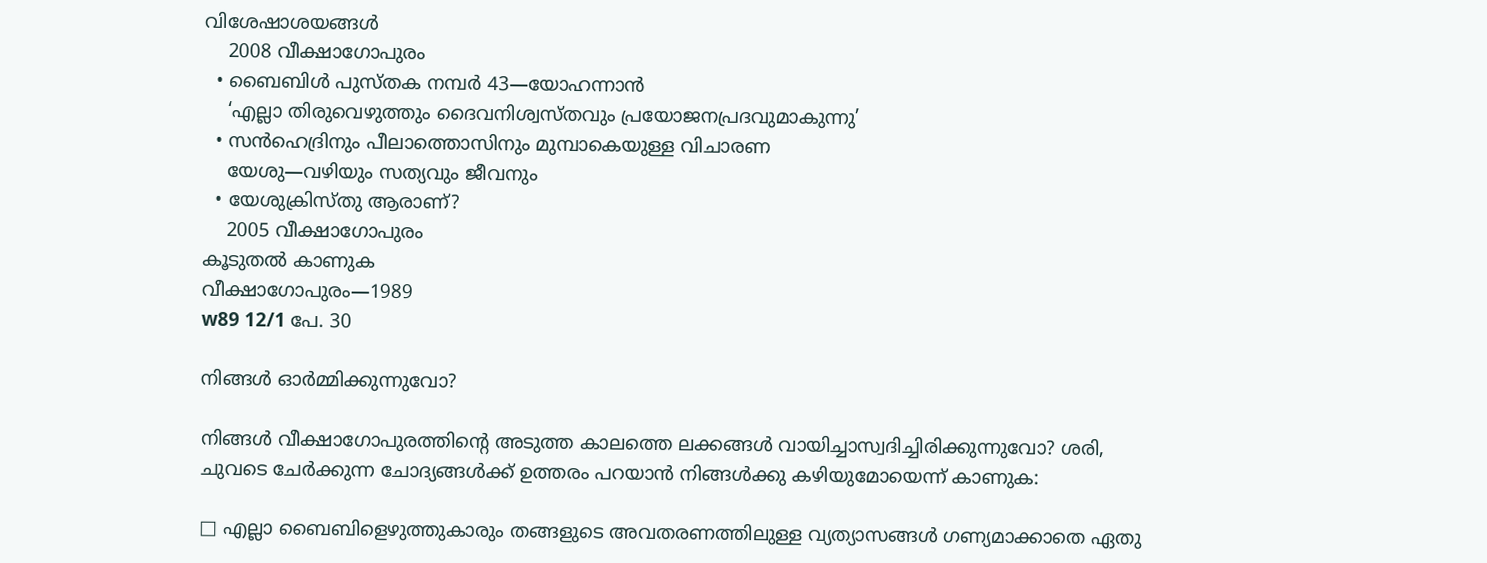വിശേഷാശയങ്ങൾ
    2008 വീക്ഷാഗോപുരം
  • ബൈബിൾ പുസ്‌തക നമ്പർ 43—യോഹന്നാൻ
    ‘എല്ലാ തിരുവെഴുത്തും ദൈവനിശ്വസ്‌തവും പ്രയോജനപ്രദവുമാകുന്നു’
  • സൻഹെദ്രിനും പീലാത്തൊസിനും മുമ്പാകെയുള്ള വിചാരണ
    യേശു—വഴിയും സത്യവും ജീവനും
  • യേശുക്രിസ്‌തു ആരാണ്‌?
    2005 വീക്ഷാഗോപുരം
കൂടുതൽ കാണുക
വീക്ഷാഗോപുരം—1989
w89 12/1 പേ. 30

നിങ്ങൾ ഓർമ്മിക്കുന്നുവോ?

നിങ്ങൾ വീക്ഷാഗോപുരത്തിന്റെ അടുത്ത കാലത്തെ ലക്കങ്ങൾ വായിച്ചാസ്വദിച്ചിരിക്കുന്നുവോ? ശരി, ചുവടെ ചേർക്കുന്ന ചോദ്യങ്ങൾക്ക്‌ ഉത്തരം പറയാൻ നിങ്ങൾക്കു കഴിയുമോയെന്ന്‌ കാണുക:

□ എല്ലാ ബൈബിളെഴുത്തുകാരും തങ്ങളുടെ അവതരണത്തിലുള്ള വ്യത്യാസങ്ങൾ ഗണ്യമാക്കാതെ ഏതു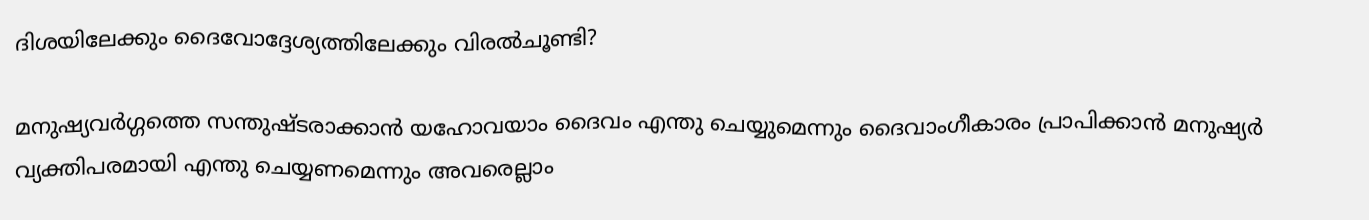ദിശയിലേക്കും ദൈവോദ്ദേശ്യത്തിലേക്കും വിരൽചൂണ്ടി?

മനുഷ്യവർഗ്ഗത്തെ സന്തുഷ്ടരാക്കാൻ യഹോവയാം ദൈവം എന്തു ചെയ്യുമെന്നും ദൈവാംഗീകാരം പ്രാപിക്കാൻ മനുഷ്യർ വ്യക്തിപരമായി എന്തു ചെയ്യണമെന്നും അവരെല്ലാം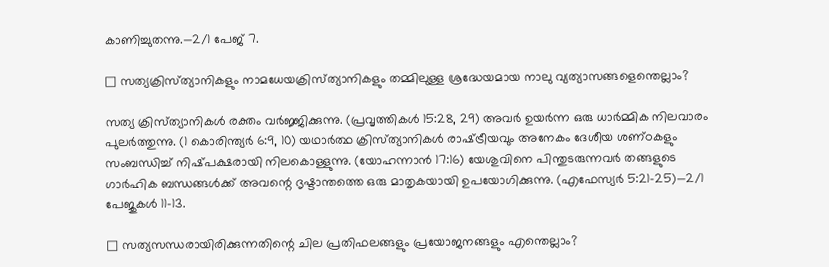കാണിച്ചുതന്നു.—2⁄1 പേജ്‌ 7.

□ സത്യക്രിസ്‌ത്യാനികളും നാമധേയക്രിസ്‌ത്യാനികളും തമ്മിലുള്ള ശ്രദ്ധേയമായ നാലു വ്യത്യാസങ്ങളെന്തെല്ലാം?

സത്യ ക്രിസ്‌ത്യാനികൾ രക്തം വർജ്ജിക്കുന്നു. (പ്രവൃത്തികൾ 15:28, 29) അവർ ഉയർന്ന ഒരു ധാർമ്മിക നിലവാരം പുലർത്തുന്നു. (1 കൊരിന്ത്യർ 6:9, 10) യഥാർത്ഥ ക്രിസ്‌ത്യാനികൾ രാഷ്‌ട്രീയവും അനേകം ദേശീയ ശണ്‌ഠകളും സംബന്ധിച്ച്‌ നിഷ്‌പക്ഷരായി നിലകൊള്ളുന്നു. (യോഹന്നാൻ 17:16) യേശുവിനെ പിന്തുടരുന്നവർ തങ്ങളുടെ ഗാർഹിക ബന്ധങ്ങൾക്ക്‌ അവന്റെ ദൃഷ്ടാന്തത്തെ ഒരു മാതൃകയായി ഉപയോഗിക്കുന്നു. (എഫേസ്യർ 5:21-25)—2⁄1 പേജുകൾ 11-13.

□ സത്യസന്ധരായിരിക്കുന്നതിന്റെ ചില പ്രതിഫലങ്ങളും പ്രയോജനങ്ങളും എന്തെല്ലാം?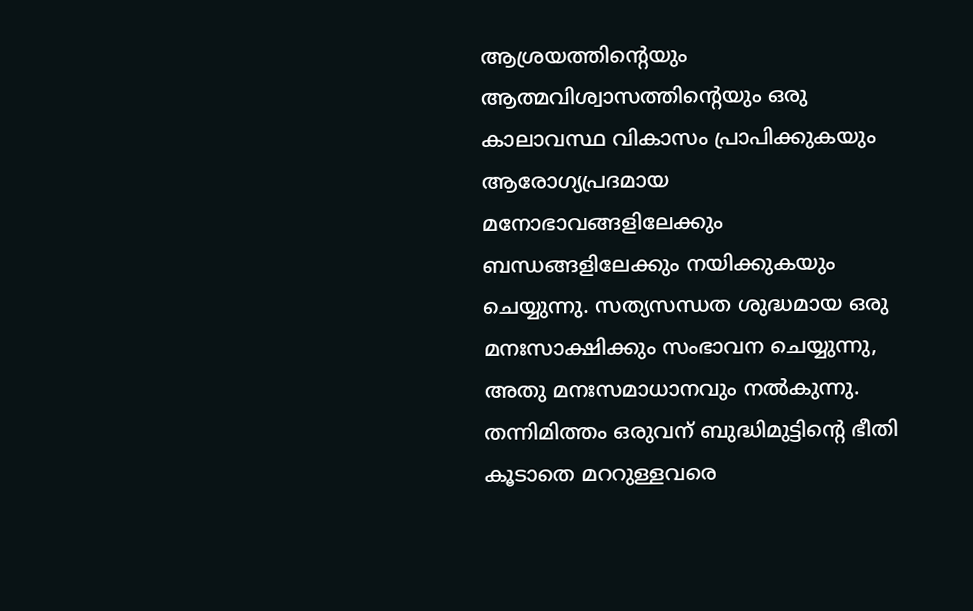ആശ്രയത്തിന്റെയും ആത്മവിശ്വാസത്തിന്റെയും ഒരു കാലാവസ്ഥ വികാസം പ്രാപിക്കുകയും ആരോഗ്യപ്രദമായ മനോഭാവങ്ങളിലേക്കും ബന്ധങ്ങളിലേക്കും നയിക്കുകയും ചെയ്യുന്നു. സത്യസന്ധത ശുദ്ധമായ ഒരു മനഃസാക്ഷിക്കും സംഭാവന ചെയ്യുന്നു, അതു മനഃസമാധാനവും നൽകുന്നു. തന്നിമിത്തം ഒരുവന്‌ ബുദ്ധിമുട്ടിന്റെ ഭീതി കൂടാതെ മററുള്ളവരെ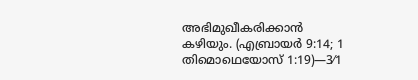അഭിമുഖീകരിക്കാൻ കഴിയും. (എബ്രായർ 9:14; 1 തിമൊഥെയോസ്‌ 1:19)—3⁄1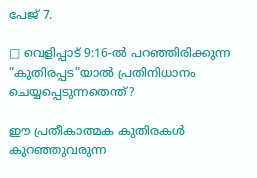പേജ്‌ 7.

□ വെളിപ്പാട്‌ 9:16-ൽ പറഞ്ഞിരിക്കുന്ന “കുതിരപ്പട”യാൽ പ്രതിനിധാനം ചെയ്യപ്പെടുന്നതെന്ത്‌?

ഈ പ്രതീകാത്മക കുതിരകൾ കുറഞ്ഞുവരുന്ന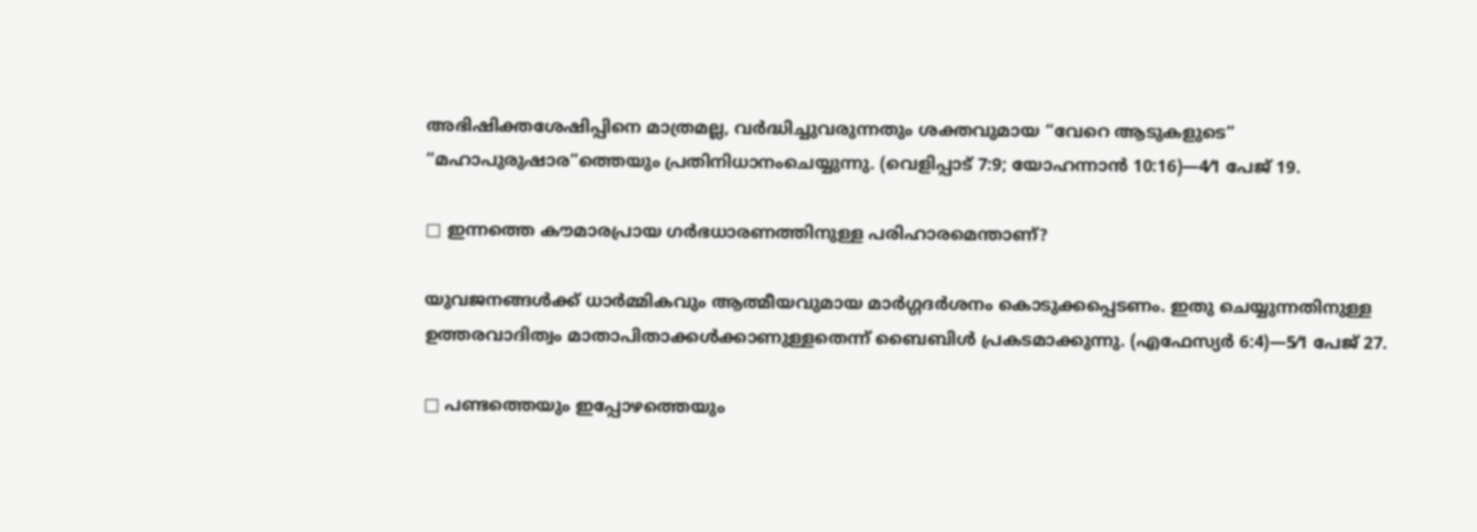അഭിഷിക്തശേഷിപ്പിനെ മാത്രമല്ല, വർദ്ധിച്ചുവരുന്നതും ശക്തവുമായ “വേറെ ആടുകളുടെ” “മഹാപുരുഷാര”ത്തെയും പ്രതിനിധാനംചെയ്യുന്നു. (വെളിപ്പാട്‌ 7:9; യോഹന്നാൻ 10:16)—4⁄1 പേജ്‌ 19.

□ ഇന്നത്തെ കൗമാരപ്രായ ഗർഭധാരണത്തിനുള്ള പരിഹാരമെന്താണ്‌?

യുവജനങ്ങൾക്ക്‌ ധാർമ്മികവും ആത്മീയവുമായ മാർഗ്ഗദർശനം കൊടുക്കപ്പെടണം. ഇതു ചെയ്യുന്നതിനുള്ള ഉത്തരവാദിത്വം മാതാപിതാക്കൾക്കാണുള്ളതെന്ന്‌ ബൈബിൾ പ്രകടമാക്കുന്നു. (എഫേസ്യർ 6:4)—5⁄1 പേജ്‌ 27.

□ പണ്ടത്തെയും ഇപ്പോഴത്തെയും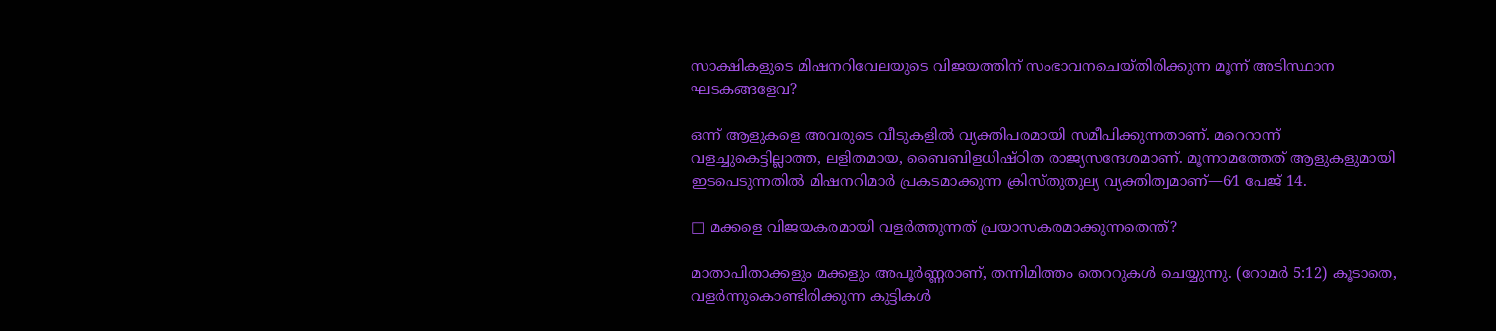സാക്ഷികളുടെ മിഷനറിവേലയുടെ വിജയത്തിന്‌ സംഭാവനചെയ്‌തിരിക്കുന്ന മൂന്ന്‌ അടിസ്ഥാന ഘടകങ്ങളേവ?

ഒന്ന്‌ ആളുകളെ അവരുടെ വീടുകളിൽ വ്യക്തിപരമായി സമീപിക്കുന്നതാണ്‌. മറെറാന്ന്‌ വളച്ചുകെട്ടില്ലാത്ത, ലളിതമായ, ബൈബിളധിഷ്‌ഠിത രാജ്യസന്ദേശമാണ്‌. മൂന്നാമത്തേത്‌ ആളുകളുമായി ഇടപെടുന്നതിൽ മിഷനറിമാർ പ്രകടമാക്കുന്ന ക്രിസ്‌തുതുല്യ വ്യക്തിത്വമാണ്‌—6⁄1 പേജ്‌ 14.

□ മക്കളെ വിജയകരമായി വളർത്തുന്നത്‌ പ്രയാസകരമാക്കുന്നതെന്ത്‌?

മാതാപിതാക്കളും മക്കളും അപൂർണ്ണരാണ്‌, തന്നിമിത്തം തെററുകൾ ചെയ്യുന്നു. (റോമർ 5:12) കൂടാതെ, വളർന്നുകൊണ്ടിരിക്കുന്ന കുട്ടികൾ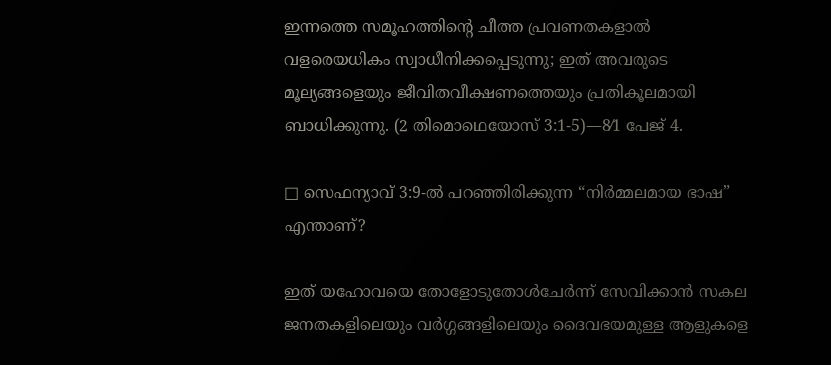ഇന്നത്തെ സമൂഹത്തിന്റെ ചീത്ത പ്രവണതകളാൽ വളരെയധികം സ്വാധീനിക്കപ്പെടുന്നു; ഇത്‌ അവരുടെ മൂല്യങ്ങളെയും ജീവിതവീക്ഷണത്തെയും പ്രതികൂലമായി ബാധിക്കുന്നു. (2 തിമൊഥെയോസ്‌ 3:1-5)—8⁄1 പേജ്‌ 4.

□ സെഫന്യാവ്‌ 3:9-ൽ പറഞ്ഞിരിക്കുന്ന “നിർമ്മലമായ ഭാഷ” എന്താണ്‌?

ഇത്‌ യഹോവയെ തോളോടുതോൾചേർന്ന്‌ സേവിക്കാൻ സകല ജനതകളിലെയും വർഗ്ഗങ്ങളിലെയും ദൈവഭയമുള്ള ആളുകളെ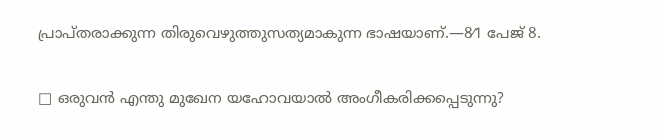പ്രാപ്‌തരാക്കുന്ന തിരുവെഴുത്തുസത്യമാകുന്ന ഭാഷയാണ്‌.—8⁄1 പേജ്‌ 8.

□ ഒരുവൻ എന്തു മുഖേന യഹോവയാൽ അംഗീകരിക്കപ്പെടുന്നു?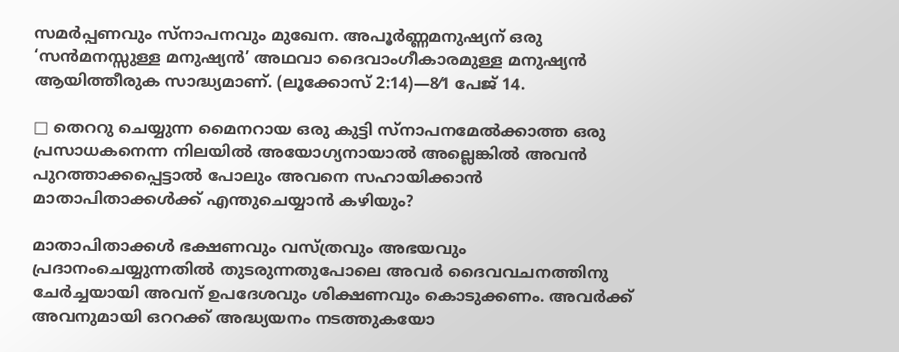സമർപ്പണവും സ്‌നാപനവും മുഖേന. അപൂർണ്ണമനുഷ്യന്‌ ഒരു ‘സൻമനസ്സുള്ള മനുഷ്യൻ’ അഥവാ ദൈവാംഗീകാരമുള്ള മനുഷ്യൻ ആയിത്തീരുക സാദ്ധ്യമാണ്‌. (ലൂക്കോസ്‌ 2:14)—8⁄1 പേജ്‌ 14.

□ തെററു ചെയ്യുന്ന മൈനറായ ഒരു കുട്ടി സ്‌നാപനമേൽക്കാത്ത ഒരു പ്രസാധകനെന്ന നിലയിൽ അയോഗ്യനായാൽ അല്ലെങ്കിൽ അവൻ പുറത്താക്കപ്പെട്ടാൽ പോലും അവനെ സഹായിക്കാൻ മാതാപിതാക്കൾക്ക്‌ എന്തുചെയ്യാൻ കഴിയും?

മാതാപിതാക്കൾ ഭക്ഷണവും വസ്‌ത്രവും അഭയവും പ്രദാനംചെയ്യുന്നതിൽ തുടരുന്നതുപോലെ അവർ ദൈവവചനത്തിനു ചേർച്ചയായി അവന്‌ ഉപദേശവും ശിക്ഷണവും കൊടുക്കണം. അവർക്ക്‌ അവനുമായി ഒററക്ക്‌ അദ്ധ്യയനം നടത്തുകയോ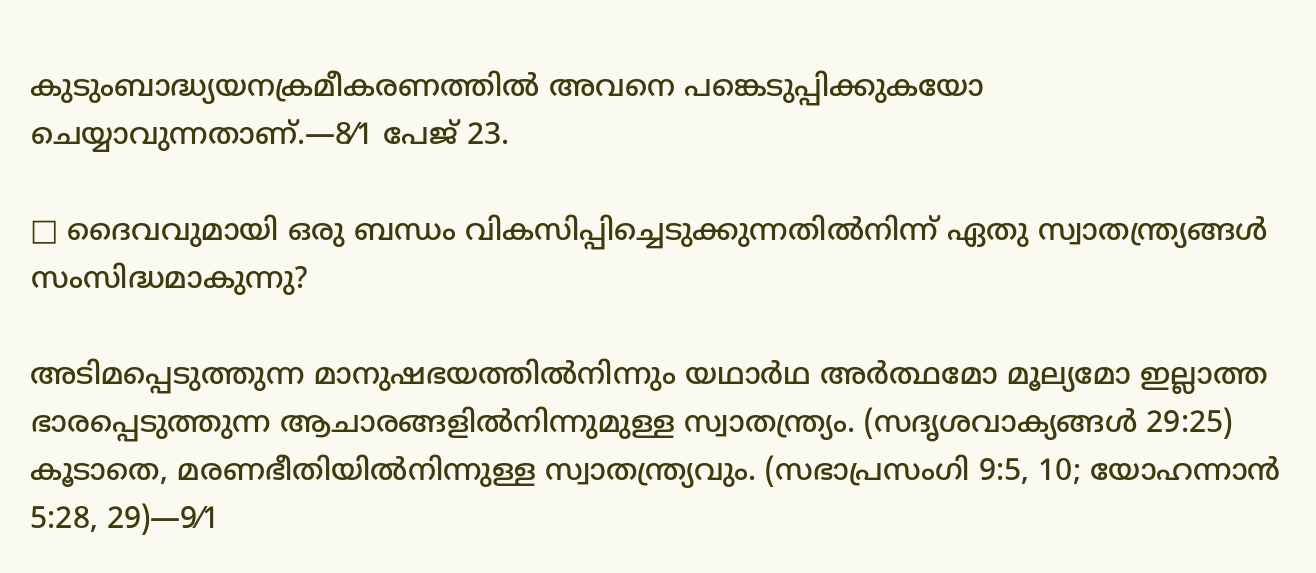കുടുംബാദ്ധ്യയനക്രമീകരണത്തിൽ അവനെ പങ്കെടുപ്പിക്കുകയോ ചെയ്യാവുന്നതാണ്‌.—8⁄1 പേജ്‌ 23.

□ ദൈവവുമായി ഒരു ബന്ധം വികസിപ്പിച്ചെടുക്കുന്നതിൽനിന്ന്‌ ഏതു സ്വാതന്ത്ര്യങ്ങൾ സംസിദ്ധമാകുന്നു?

അടിമപ്പെടുത്തുന്ന മാനുഷഭയത്തിൽനിന്നും യഥാർഥ അർത്ഥമോ മൂല്യമോ ഇല്ലാത്ത ഭാരപ്പെടുത്തുന്ന ആചാരങ്ങളിൽനിന്നുമുള്ള സ്വാതന്ത്ര്യം. (സദൃശവാക്യങ്ങൾ 29:25) കൂടാതെ, മരണഭീതിയിൽനിന്നുള്ള സ്വാതന്ത്ര്യവും. (സഭാപ്രസംഗി 9:5, 10; യോഹന്നാൻ 5:28, 29)—9⁄1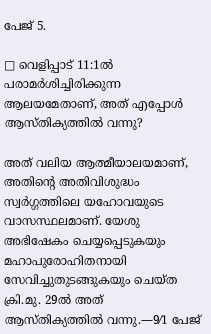പേജ്‌ 5.

□ വെളിപ്പാട്‌ 11:1ൽ പരാമർശിച്ചിരിക്കുന്ന ആലയമേതാണ്‌, അത്‌ എപ്പോൾ ആസ്‌തിക്യത്തിൽ വന്നു?

അത്‌ വലിയ ആത്മീയാലയമാണ്‌, അതിന്റെ അതിവിശുദ്ധം സ്വർഗ്ഗത്തിലെ യഹോവയുടെ വാസസ്ഥലമാണ്‌. യേശു അഭിഷേകം ചെയ്യപ്പെടുകയും മഹാപുരോഹിതനായി സേവിച്ചുതുടങ്ങുകയും ചെയ്‌ത ക്രി.മു. 29ൽ അത്‌ ആസ്‌തിക്യത്തിൽ വന്നു.—9⁄1 പേജ്‌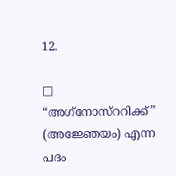12.

□ “അഗ്‌നോസ്‌ററിക്ക്‌” (അജ്ഞേയം) എന്ന പദം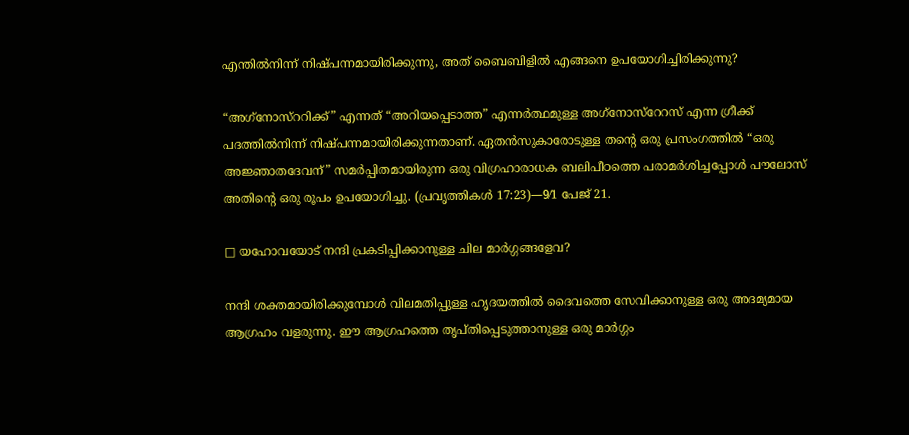എന്തിൽനിന്ന്‌ നിഷ്‌പന്നമായിരിക്കുന്നു, അത്‌ ബൈബിളിൽ എങ്ങനെ ഉപയോഗിച്ചിരിക്കുന്നു?

“അഗ്‌നോസ്‌ററിക്ക്‌” എന്നത്‌ “അറിയപ്പെടാത്ത” എന്നർത്ഥമുള്ള അഗ്‌നോസ്‌റേറസ്‌ എന്ന ഗ്രീക്ക്‌ പദത്തിൽനിന്ന്‌ നിഷ്‌പന്നമായിരിക്കുന്നതാണ്‌. ഏതൻസുകാരോടുള്ള തന്റെ ഒരു പ്രസംഗത്തിൽ “ഒരു അജ്ഞാതദേവന്‌” സമർപ്പിതമായിരുന്ന ഒരു വിഗ്രഹാരാധക ബലിപീഠത്തെ പരാമർശിച്ചപ്പോൾ പൗലോസ്‌ അതിന്റെ ഒരു രൂപം ഉപയോഗിച്ചു. (പ്രവൃത്തികൾ 17:23)—9⁄1 പേജ്‌ 21.

□ യഹോവയോട്‌ നന്ദി പ്രകടിപ്പിക്കാനുള്ള ചില മാർഗ്ഗങ്ങളേവ?

നന്ദി ശക്തമായിരിക്കുമ്പോൾ വിലമതിപ്പുള്ള ഹൃദയത്തിൽ ദൈവത്തെ സേവിക്കാനുള്ള ഒരു അദമ്യമായ ആഗ്രഹം വളരുന്നു. ഈ ആഗ്രഹത്തെ തൃപ്‌തിപ്പെടുത്താനുള്ള ഒരു മാർഗ്ഗം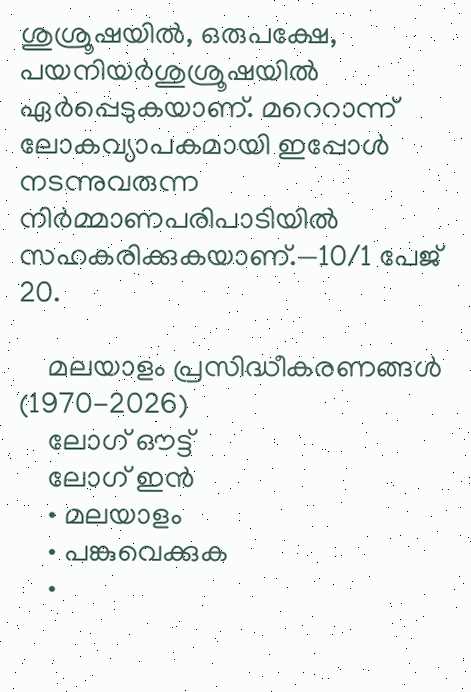ശുശ്രൂഷയിൽ, ഒരുപക്ഷേ, പയനിയർശുശ്രൂഷയിൽ ഏർപ്പെടുകയാണ്‌. മറെറാന്ന്‌ ലോകവ്യാപകമായി ഇപ്പോൾ നടന്നുവരുന്ന നിർമ്മാണപരിപാടിയിൽ സഹകരിക്കുകയാണ്‌.—10⁄1 പേജ്‌ 20.

    മലയാളം പ്രസിദ്ധീകരണങ്ങൾ (1970-2026)
    ലോഗ് ഔട്ട്
    ലോഗ് ഇൻ
    • മലയാളം
    • പങ്കുവെക്കുക
    •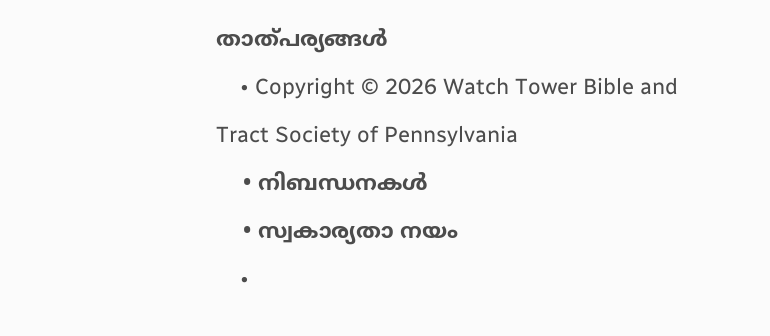താത്പര്യങ്ങൾ
    • Copyright © 2026 Watch Tower Bible and Tract Society of Pennsylvania
    • നിബന്ധനകള്‍
    • സ്വകാര്യതാ നയം
    •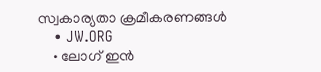സ്വകാര്യതാ ക്രമീകരണങ്ങൾ
    • JW.ORG
    • ലോഗ് ഇൻ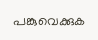പങ്കുവെക്കുക